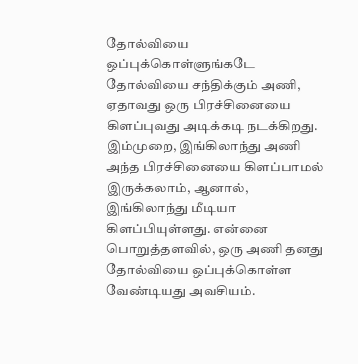தோல்வியை ஒப்புக்கொள்ளுங்கடே
தோல்வியை சந்திக்கும் அணி, ஏதாவது ஒரு பிரச்சினையை கிளப்புவது அடிக்கடி நடக்கிறது. இம்முறை, இங்கிலாந்து அணி அந்த பிரச்சினையை கிளப்பாமல் இருக்கலாம், ஆனால், இங்கிலாந்து மீடியா கிளப்பியுள்ளது. என்னை பொறுத்தளவில், ஒரு அணி தனது தோல்வியை ஒப்புக்கொள்ள வேண்டியது அவசியம்.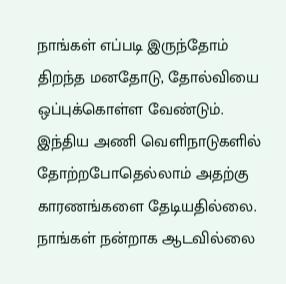நாங்கள் எப்படி இருந்தோம்
திறந்த மனதோடு, தோல்வியை ஒப்புக்கொள்ள வேண்டும். இந்திய அணி வெளிநாடுகளில் தோற்றபோதெல்லாம் அதற்கு காரணங்களை தேடியதில்லை. நாங்கள் நன்றாக ஆடவில்லை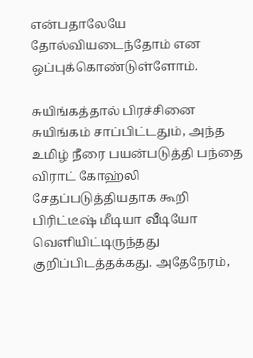என்பதாலேயே தோல்வியடைந்தோம் என ஒப்புக்கொண்டுள்ளோம்.

சுயிங்கத்தால் பிரச்சினை
சுயிங்கம் சாப்பிட்டதும், அந்த உமிழ் நீரை பயன்படுத்தி பந்தை விராட் கோஹ்லி சேதப்படுத்தியதாக கூறி பிரிட்டீஷ் மீடியா வீடியோ வெளியிட்டிருந்தது குறிப்பிடத்தக்கது. அதேநேரம்,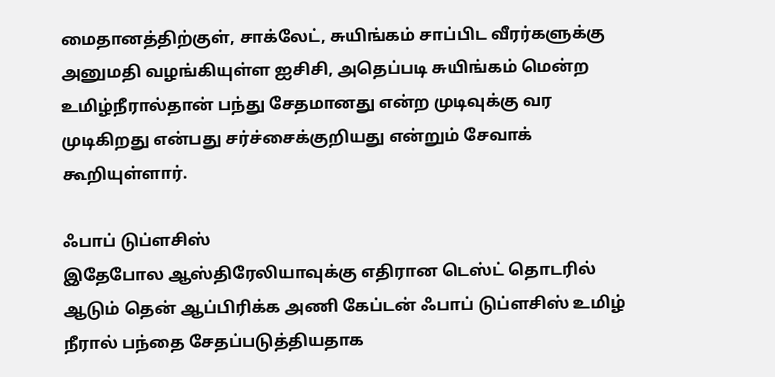மைதானத்திற்குள், சாக்லேட், சுயிங்கம் சாப்பிட வீரர்களுக்கு அனுமதி வழங்கியுள்ள ஐசிசி, அதெப்படி சுயிங்கம் மென்ற உமிழ்நீரால்தான் பந்து சேதமானது என்ற முடிவுக்கு வர முடிகிறது என்பது சர்ச்சைக்குறியது என்றும் சேவாக் கூறியுள்ளார்.

ஃபாப் டுப்ளசிஸ்
இதேபோல ஆஸ்திரேலியாவுக்கு எதிரான டெஸ்ட் தொடரில் ஆடும் தென் ஆப்பிரிக்க அணி கேப்டன் ஃபாப் டுப்ளசிஸ் உமிழ் நீரால் பந்தை சேதப்படுத்தியதாக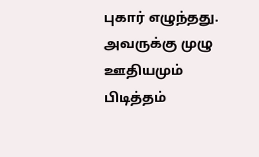புகார் எழுந்தது. அவருக்கு முழு ஊதியமும் பிடித்தம்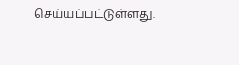செய்யப்பட்டுள்ளது.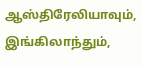ஆஸ்திரேலியாவும், இங்கிலாந்தும்,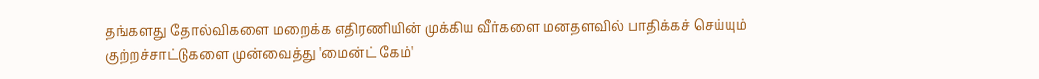தங்களது தோல்விகளை மறைக்க எதிரணியின் முக்கிய வீர்களை மனதளவில் பாதிக்கச் செய்யும் குற்றச்சாட்டுகளை முன்வைத்து 'மைன்ட் கேம்'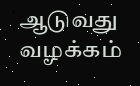ஆடுவது வழக்கம்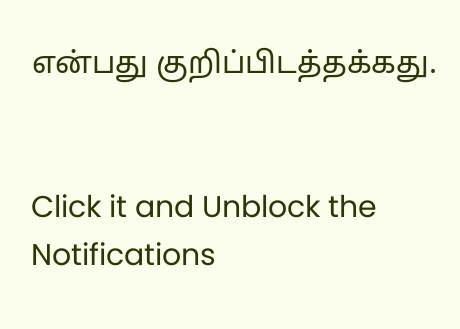என்பது குறிப்பிடத்தக்கது.


Click it and Unblock the Notifications